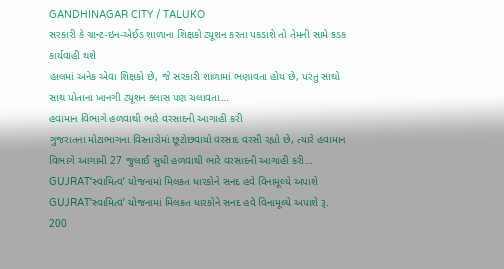GANDHINAGAR CITY / TALUKO
સરકારી કે ગ્રાન્ટ-ઇન-એઈડ શાળાના શિક્ષકો ટ્યૂશન કરતા પકડાશે તો તેમની સામે કડક કાર્યવાહી થશે
હાલમાં અનેક એવા શિક્ષકો છે, જે સરકારી શાળામાં ભણાવતા હોય છે, પરંતુ સાથો સાથ પોતાના ખાનગી ટ્યૂશન ક્લાસ પણ ચલાવતા…
હવામાન વિભાગે હળવાથી ભારે વરસાદની આગાહી કરી
ગુજરાતના મોટાભાગના વિસ્તારોમાં છૂટોછવાયો વરસાદ વરસી રહ્યો છે, ત્યારે હવામાન વિભાગે આગામી 27 જુલાઈ સુધી હળવાથી ભારે વરસાદની આગાહી કરી…
GUJRAT‘સ્વામિત્વ’ યોજનામાં મિલકત ધારકોને સનદ હવે વિનામૂલ્યે અપાશે
GUJRAT‘સ્વામિત્વ’ યોજનામાં મિલકત ધારકોને સનદ હવે વિનામૂલ્યે અપાશે રૂ. 200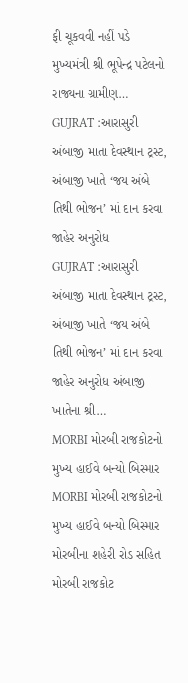ફી ચૂકવવી નહીં પડે મુખ્યમંત્રી શ્રી ભૂપેન્દ્ર પટેલનો રાજ્યના ગ્રામીણ…
GUJRAT :આરાસુરી અંબાજી માતા દેવસ્થાન ટ્રસ્ટ, અંબાજી ખાતે ‘જય અંબે તિથી ભોજન’ માં દાન કરવા જાહેર અનુરોધ
GUJRAT :આરાસુરી અંબાજી માતા દેવસ્થાન ટ્રસ્ટ, અંબાજી ખાતે ‘જય અંબે તિથી ભોજન’ માં દાન કરવા જાહેર અનુરોધ અંબાજી ખાતેના શ્રી…
MORBI મોરબી રાજકોટનો મુખ્ય હાઈવે બન્યો બિસ્માર
MORBI મોરબી રાજકોટનો મુખ્ય હાઈવે બન્યો બિસ્માર મોરબીના શહેરી રોડ સહિત મોરબી રાજકોટ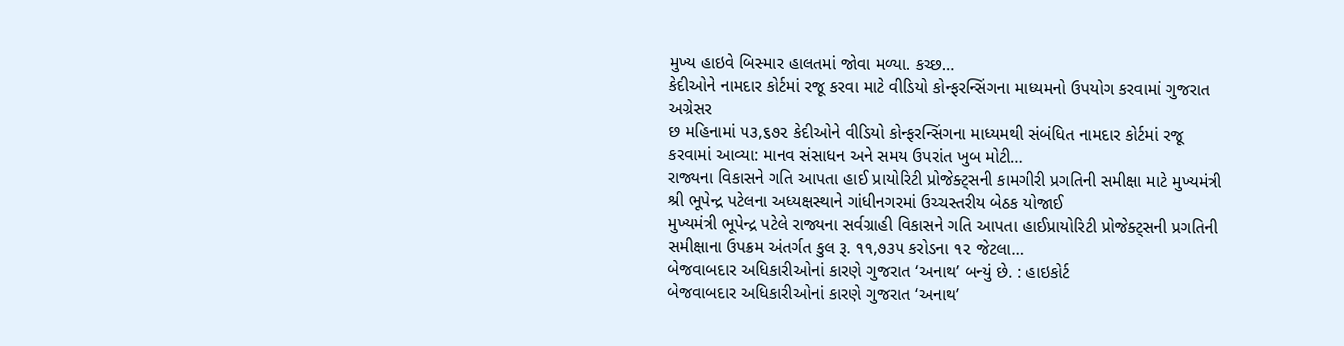મુખ્ય હાઇવે બિસ્માર હાલતમાં જોવા મળ્યા. કચ્છ…
કેદીઓને નામદાર કોર્ટમાં રજૂ કરવા માટે વીડિયો કોન્ફરન્સિંગના માધ્યમનો ઉપયોગ કરવામાં ગુજરાત અગ્રેસર
છ મહિનામાં ૫૩,૬૭૨ કેદીઓને વીડિયો કોન્ફરન્સિંગના માધ્યમથી સંબંધિત નામદાર કોર્ટમાં રજૂ કરવામાં આવ્યા: માનવ સંસાધન અને સમય ઉપરાંત ખુબ મોટી…
રાજ્યના વિકાસને ગતિ આપતા હાઈ પ્રાયોરિટી પ્રોજેક્ટ્સની કામગીરી પ્રગતિની સમીક્ષા માટે મુખ્યમંત્રી શ્રી ભૂપેન્દ્ર પટેલના અધ્યક્ષસ્થાને ગાંધીનગરમાં ઉચ્ચસ્તરીય બેઠક યોજાઈ
મુખ્યમંત્રી ભૂપેન્દ્ર પટેલે રાજ્યના સર્વગ્રાહી વિકાસને ગતિ આપતા હાઈપ્રાયોરિટી પ્રોજેક્ટ્સની પ્રગતિની સમીક્ષાના ઉપક્રમ અંતર્ગત કુલ રૂ. ૧૧,૭૩૫ કરોડના ૧૨ જેટલા…
બેજવાબદાર અધિકારીઓનાં કારણે ગુજરાત ‘અનાથ’ બન્યું છે. : હાઇકોર્ટ
બેજવાબદાર અધિકારીઓનાં કારણે ગુજરાત ‘અનાથ’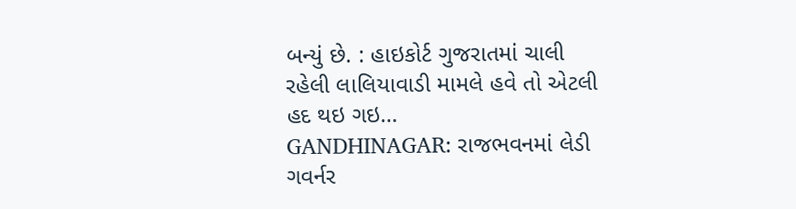બન્યું છે. : હાઇકોર્ટ ગુજરાતમાં ચાલી રહેલી લાલિયાવાડી મામલે હવે તો એટલી હદ થઇ ગઇ…
GANDHINAGAR: રાજભવનમાં લેડી ગવર્નર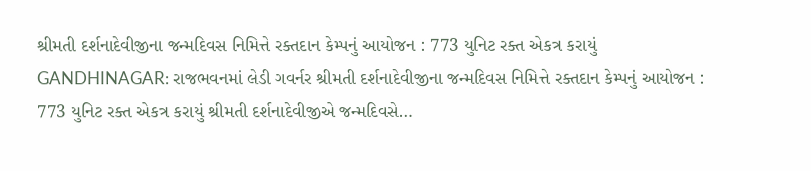શ્રીમતી દર્શનાદેવીજીના જન્મદિવસ નિમિત્તે રક્તદાન કેમ્પનું આયોજન : 773 યુનિટ રક્ત એકત્ર કરાયું
GANDHINAGAR: રાજભવનમાં લેડી ગવર્નર શ્રીમતી દર્શનાદેવીજીના જન્મદિવસ નિમિત્તે રક્તદાન કેમ્પનું આયોજન : 773 યુનિટ રક્ત એકત્ર કરાયું શ્રીમતી દર્શનાદેવીજીએ જન્મદિવસે…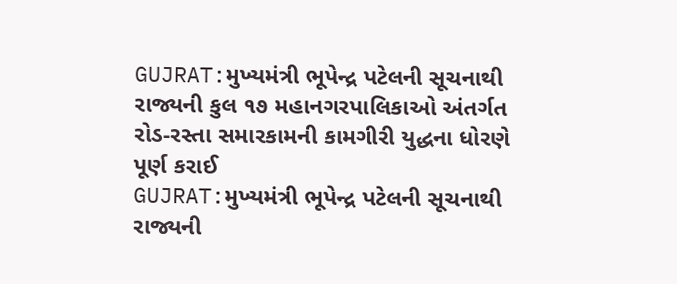GUJRAT:મુખ્યમંત્રી ભૂપેન્દ્ર પટેલની સૂચનાથી રાજ્યની કુલ ૧૭ મહાનગરપાલિકાઓ અંતર્ગત રોડ-રસ્તા સમારકામની કામગીરી યુદ્ધના ધોરણે પૂર્ણ કરાઈ
GUJRAT:મુખ્યમંત્રી ભૂપેન્દ્ર પટેલની સૂચનાથી રાજ્યની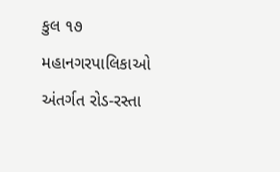કુલ ૧૭ મહાનગરપાલિકાઓ અંતર્ગત રોડ-રસ્તા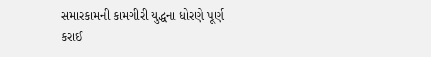સમારકામની કામગીરી યુદ્ધના ધોરણે પૂર્ણ કરાઈ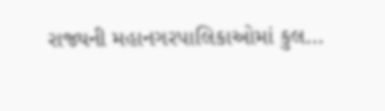રાજ્યની મહાનગરપાલિકાઓમાં કુલ…